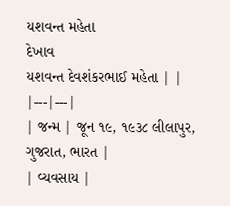યશવન્ત મહેતા
દેખાવ
યશવન્ત દેવશંકરભાઈ મહેતા | |
|---|---|
| જન્મ | જૂન ૧૯, ૧૯૩૮ લીલાપુર, ગુજરાત, ભારત |
| વ્યવસાય |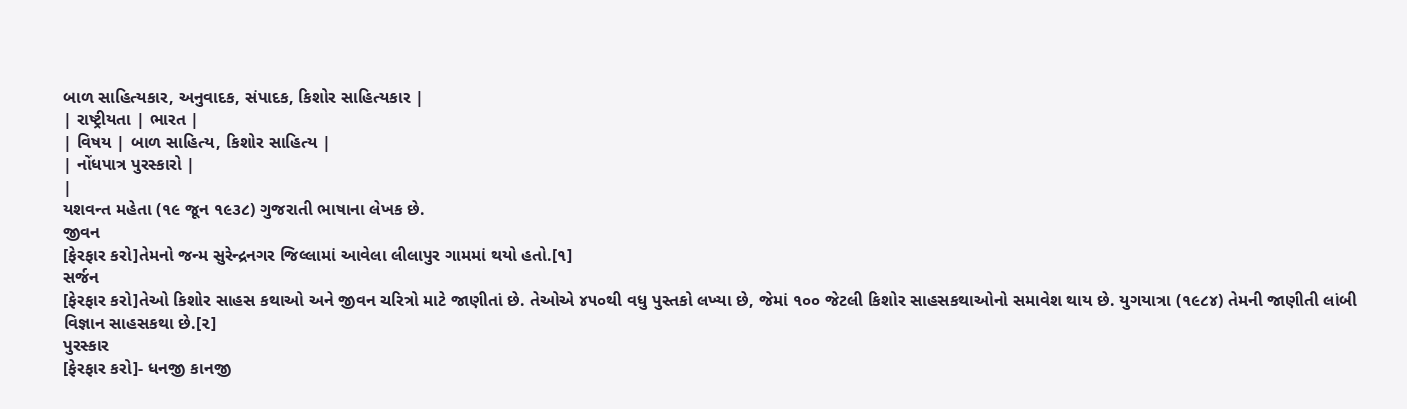બાળ સાહિત્યકાર, અનુવાદક, સંપાદક, કિશોર સાહિત્યકાર |
| રાષ્ટ્રીયતા | ભારત |
| વિષય | બાળ સાહિત્ય, કિશોર સાહિત્ય |
| નોંધપાત્ર પુરસ્કારો |
|
યશવન્ત મહેતા (૧૯ જૂન ૧૯૩૮) ગુજરાતી ભાષાના લેખક છે.
જીવન
[ફેરફાર કરો]તેમનો જન્મ સુરેન્દ્રનગર જિલ્લામાં આવેલા લીલાપુર ગામમાં થયો હતો.[૧]
સર્જન
[ફેરફાર કરો]તેઓ કિશોર સાહસ કથાઓ અને જીવન ચરિત્રો માટે જાણીતાં છે. તેઓએ ૪૫૦થી વધુ પુસ્તકો લખ્યા છે, જેમાં ૧૦૦ જેટલી કિશોર સાહસકથાઓનો સમાવેશ થાય છે. યુગયાત્રા (૧૯૮૪) તેમની જાણીતી લાંબી વિજ્ઞાન સાહસકથા છે.[૨]
પુરસ્કાર
[ફેરફાર કરો]- ધનજી કાનજી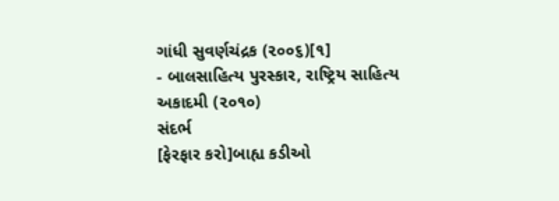ગાંધી સુવર્ણચંદ્રક (૨૦૦૬)[૧]
- બાલસાહિત્ય પુરસ્કાર, રાષ્ટ્રિય સાહિત્ય અકાદમી (૨૦૧૦)
સંદર્ભ
[ફેરફાર કરો]બાહ્ય કડીઓ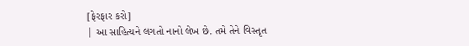[ફેરફાર કરો]
| આ સાહિત્યને લગતો નાનો લેખ છે. તમે તેને વિસ્તૃત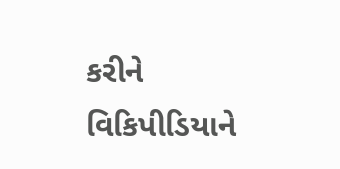કરીને વિકિપીડિયાને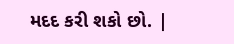મદદ કરી શકો છો. |